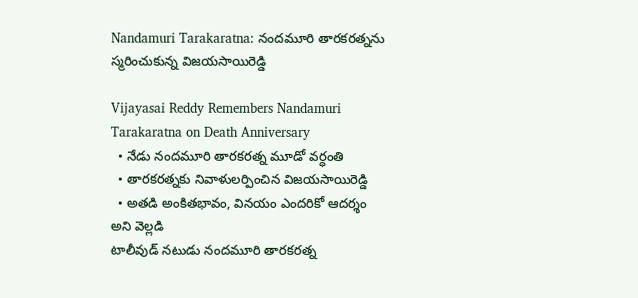Nandamuri Tarakaratna: నందమూరి తారకరత్నను స్మరించుకున్న విజయసాయిరెడ్డి

Vijayasai Reddy Remembers Nandamuri Tarakaratna on Death Anniversary
  • నేడు నందమూరి తారకరత్న మూడో వర్ధంతి
  • తారకరత్నకు నివాళులర్పించిన విజయసాయిరెడ్డి
  • అతడి అంకితభావం, వినయం ఎందరికో ఆదర్శం అని వెల్లడి
టాలీవుడ్ నటుడు నందమూరి తారకరత్న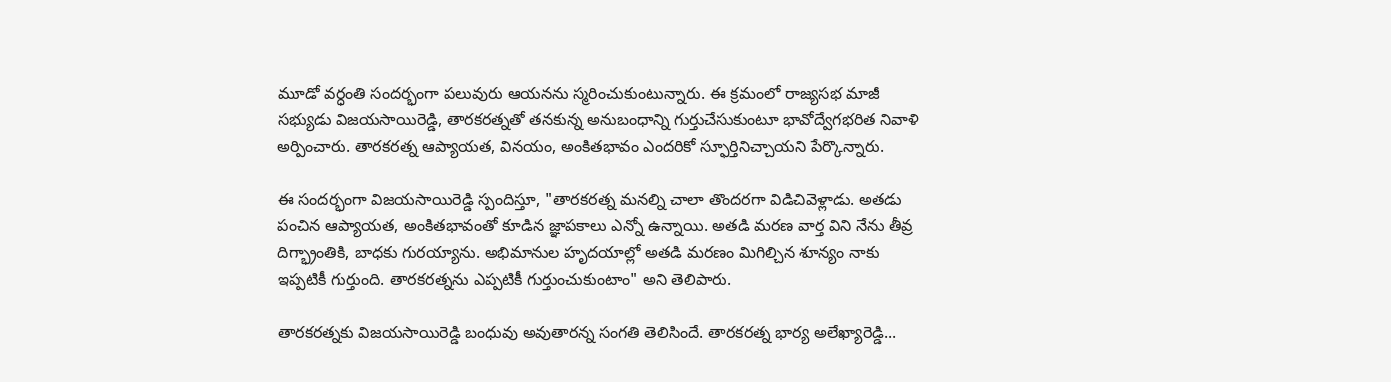మూడో వర్ధంతి సందర్భంగా పలువురు ఆయనను స్మరించుకుంటున్నారు. ఈ క్రమంలో రాజ్యసభ మాజీ సభ్యుడు విజయసాయిరెడ్డి, తారకరత్నతో తనకున్న అనుబంధాన్ని గుర్తుచేసుకుంటూ భావోద్వేగభరిత నివాళి అర్పించారు. తారకరత్న ఆప్యాయత, వినయం, అంకితభావం ఎందరికో స్ఫూర్తినిచ్చాయని పేర్కొన్నారు.

ఈ సందర్భంగా విజయసాయిరెడ్డి స్పందిస్తూ, "తారకరత్న మనల్ని చాలా తొందరగా విడిచివెళ్లాడు. అతడు పంచిన ఆప్యాయత, అంకితభావంతో కూడిన జ్ఞాపకాలు ఎన్నో ఉన్నాయి. అతడి మరణ వార్త విని నేను తీవ్ర దిగ్భ్రాంతికి, బాధకు గురయ్యాను. అభిమానుల హృదయాల్లో అతడి మరణం మిగిల్చిన శూన్యం నాకు ఇప్పటికీ గుర్తుంది. తారకరత్నను ఎప్పటికీ గుర్తుంచుకుంటాం" అని తెలిపారు.

తారకరత్నకు విజయసాయిరెడ్డి బంధువు అవుతారన్న సంగతి తెలిసిందే. తారకరత్న భార్య అలేఖ్యారెడ్డి...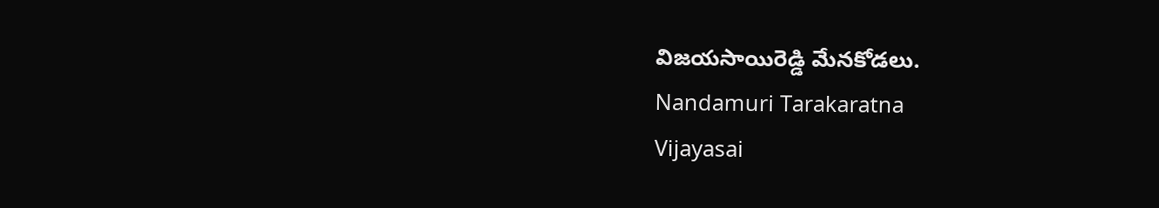విజయసాయిరెడ్డి మేనకోడలు.
Nandamuri Tarakaratna
Vijayasai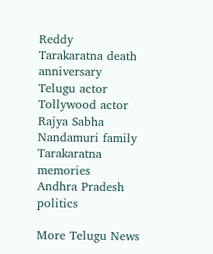Reddy
Tarakaratna death anniversary
Telugu actor
Tollywood actor
Rajya Sabha
Nandamuri family
Tarakaratna memories
Andhra Pradesh politics

More Telugu News